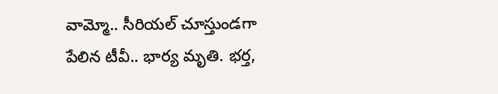వామ్మో.. సీరియల్ చూస్తుండగా పేలిన టీవీ.. భార్య మృతి. భర్త,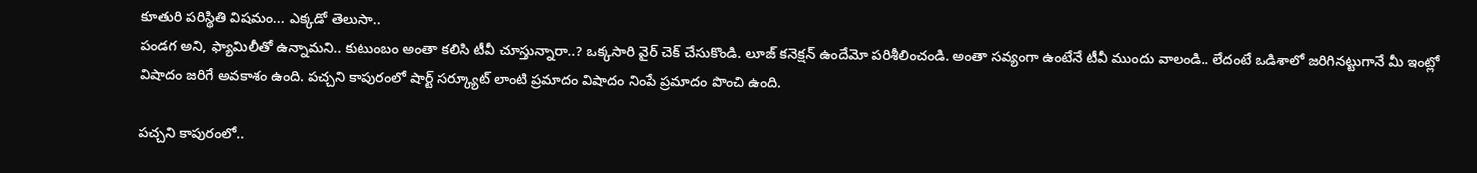కూతురి పరిస్థితి విషమం... ఎక్కడో తెలుసా..
పండగ అని, ఫ్యామిలీతో ఉన్నామని.. కుటుంబం అంతా కలిసి టీవీ చూస్తున్నారా..? ఒక్కసారి వైర్ చెక్ చేసుకొండి. లూజ్ కనెక్షన్ ఉందేమో పరిశీలించండి. అంతా సవ్యంగా ఉంటేనే టీవీ ముందు వాలండి.. లేదంటే ఒడిశాలో జరిగినట్టుగానే మీ ఇంట్లో విషాదం జరిగే అవకాశం ఉంది. పచ్చని కాపురంలో షార్ట్ సర్క్యూట్ లాంటి ప్రమాదం విషాదం నింపే ప్రమాదం పొంచి ఉంది.

పచ్చని కాపురంలో..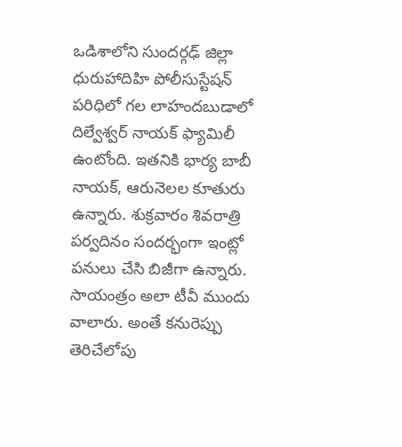ఒడిశాలోని సుందర్గఢ్ జిల్లా ధురుహాదిహి పోలీసుస్టేషన్ పరిధిలో గల లాహందబుడాలో దిల్వేశ్వర్ నాయక్ ఫ్యామిలీ ఉంటోంది. ఇతనికి భార్య బాబీ నాయక్, ఆరునెలల కూతురు ఉన్నారు. శుక్రవారం శివరాత్రి పర్వదినం సందర్భంగా ఇంట్లో పనులు చేసి బిజీగా ఉన్నారు. సాయంత్రం అలా టీవీ ముందు వాలారు. అంతే కనురెప్పు తెరిచేలోపు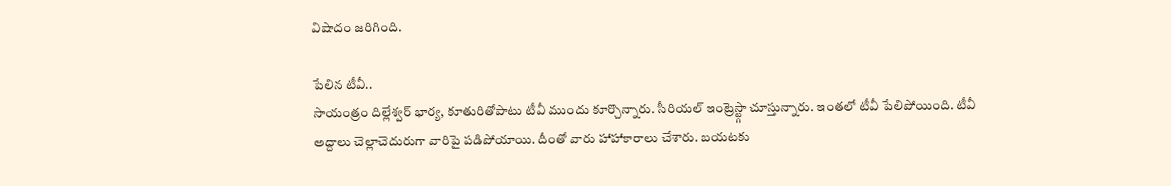విషాదం జరిగింది.

పేలిన టీవీ..
సాయంత్రం దిల్లేశ్వర్ భార్య, కూతురితోపాటు టీవీ ముందు కూర్చొన్నారు. సీరియల్ ఇంట్రెస్ట్గా చూస్తున్నారు. ఇంతలో టీవీ పేలిపోయింది. టీవీ అద్దాలు చెల్లాచెదురుగా వారిపై పడిపోయాయి. దీంతో వారు హాహాకారాలు చేశారు. బయటకు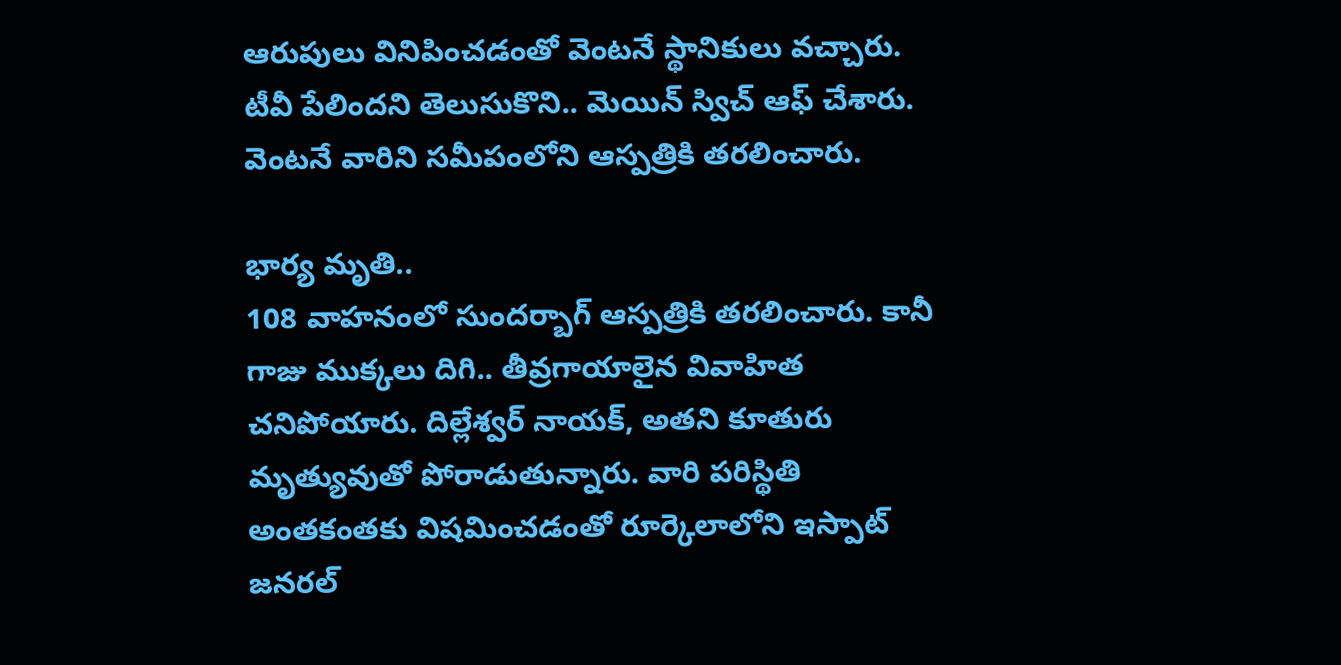ఆరుపులు వినిపించడంతో వెంటనే స్థానికులు వచ్చారు. టీవీ పేలిందని తెలుసుకొని.. మెయిన్ స్విచ్ ఆఫ్ చేశారు. వెంటనే వారిని సమీపంలోని ఆస్పత్రికి తరలించారు.

భార్య మృతి..
108 వాహనంలో సుందర్బాగ్ ఆస్పత్రికి తరలించారు. కానీ గాజు ముక్కలు దిగి.. తీవ్రగాయాలైన వివాహిత చనిపోయారు. దిల్లేశ్వర్ నాయక్, అతని కూతురు మృత్యువుతో పోరాడుతున్నారు. వారి పరిస్థితి అంతకంతకు విషమించడంతో రూర్కెలాలోని ఇస్పాట్ జనరల్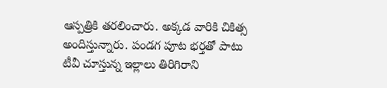ఆస్పత్రికి తరలించారు. అక్కడ వారికి చికిత్స అందిస్తున్నారు. పండగ పూట భర్తతో పాటు టీవీ చూస్తున్న ఇల్లాలు తిరిగిరాని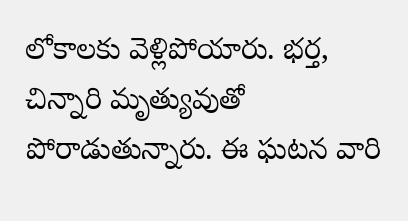లోకాలకు వెళ్లిపోయారు. భర్త, చిన్నారి మృత్యువుతో పోరాడుతున్నారు. ఈ ఘటన వారి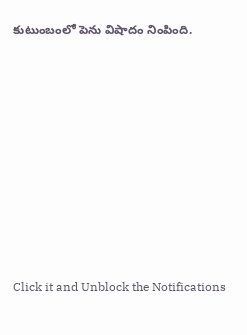కుటుంబంలో పెను విషాదం నింపింది.












Click it and Unblock the Notifications